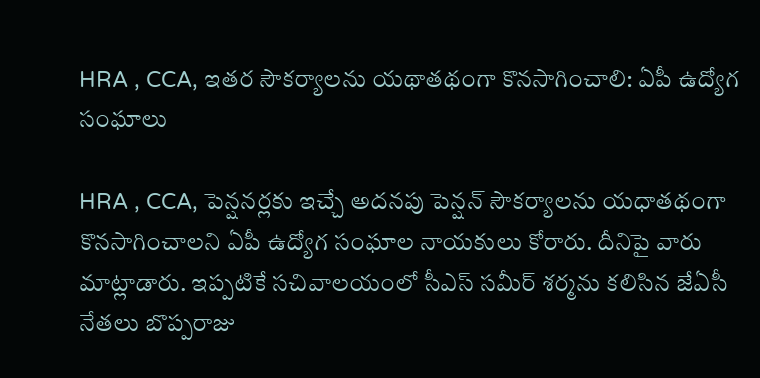HRA , CCA, ఇతర సౌకర్యాలను యథాతథంగా కొనసాగించాలి: ఏపీ ఉద్యోగ సంఘాలు

HRA , CCA, పెన్షనర్లకు ఇచ్చే అదనపు పెన్షన్ సౌకర్యాలను యధాతథంగా కొనసాగించాలని ఏపీ ఉద్యోగ సంఘాల నాయకులు కోరారు. దీనిపై వారు మాట్లాడారు. ఇప్పటికే సచివాలయంలో సీఎస్‌ సమీర్‌ శర్మను కలిసిన జేఏసీ నేతలు బొప్పరాజు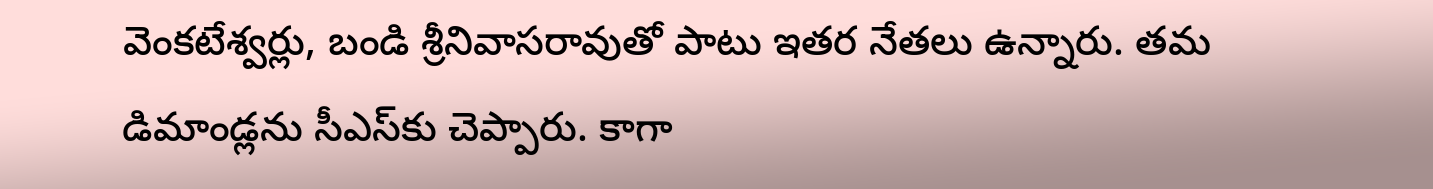వెంకటేశ్వర్లు, బండి శ్రీనివాసరావుతో పాటు ఇతర నేతలు ఉన్నారు. తమ డిమాండ్లను సీఎస్‌కు చెప్పారు. కాగా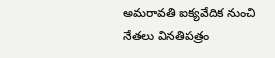అమరావతి ఐక్యవేదిక నుంచి నేతలు వినతిపత్రం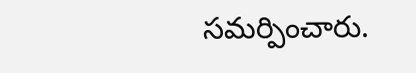సమర్పించారు.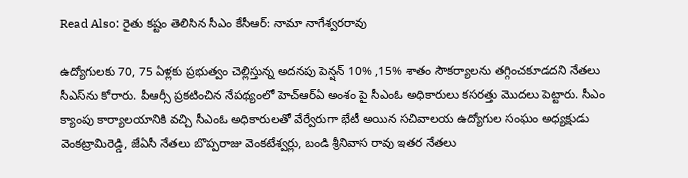Read Also: రైతు కష్టం తెలిసిన సీఎం కేసీఆర్‌: నామా నాగేశ్వరరావు

ఉద్యోగులకు 70, 75 ఏళ్లకు ప్రభుత్వం చెల్లిస్తున్న అదనపు పెన్షన్ 10% ,15% శాతం సౌకర్యాలను తగ్గించకూడదని నేతలు సీఎస్‌ను కోరారు. పీఆర్సీ ప్రకటించిన నేపథ్యంలో హెచ్ఆర్ఏ అంశం పై సీఎంఓ అధికారులు కసరత్తు మొదలు పెట్టారు. సీఎం క్యాంపు కార్యాలయానికి వచ్చి సీఎంఓ అధికారులతో వేర్వేరుగా భేటీ అయిన సచివాలయ ఉద్యోగుల సంఘం అధ్యక్షుడు వెంకట్రామిరెడ్డి, జేఏసీ నేతలు బొప్పరాజు వెంకటేశ్వర్లు, బండి శ్రీనివాస రావు ఇతర నేతలు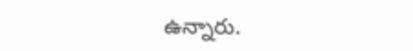ఉన్నారు.